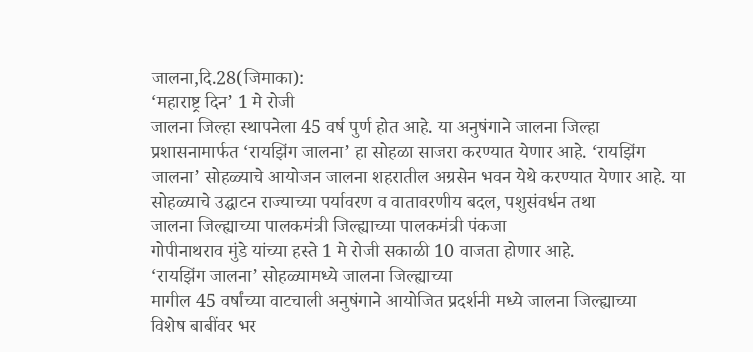जालना,दि.28(जिमाका):
‘महाराष्ट्र दिन’ 1 मे रोजी
जालना जिल्हा स्थापनेला 45 वर्ष पुर्ण होत आहे. या अनुषंगाने जालना जिल्हा
प्रशासनामार्फत ‘रायझिंग जालना’ हा सोहळा साजरा करण्यात येणार आहे. ‘रायझिंग
जालना’ सोहळ्याचे आयोजन जालना शहरातील अग्रसेन भवन येथे करण्यात येणार आहे. या
सोहळ्याचे उद्घाटन राज्याच्या पर्यावरण व वातावरणीय बदल, पशुसंवर्धन तथा
जालना जिल्ह्याच्या पालकमंत्री जिल्ह्याच्या पालकमंत्री पंकजा
गोपीनाथराव मुंडे यांच्या हस्ते 1 मे रोजी सकाळी 10 वाजता होणार आहे.
‘रायझिंग जालना’ सोहळ्यामध्ये जालना जिल्ह्याच्या
मागील 45 वर्षांच्या वाटचाली अनुषंगाने आयोजित प्रदर्शनी मध्ये जालना जिल्ह्याच्या
विशेष बाबींवर भर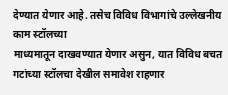देण्यात येणार आहे. तसेच विविध विभागांचे उल्लेखनीय काम स्टॉलच्या
माध्यमातून दाखवण्यात येणार असुन, यात विविध बचत गटांच्या स्टॉलचा देखील समावेश राहणार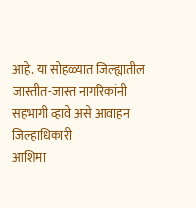आहे. या सोहळ्यात जिल्ह्यातील जास्तीत-जास्त नागरिकांनी सहभागी व्हावे असे आवाहन जिल्हाधिकारी
आशिमा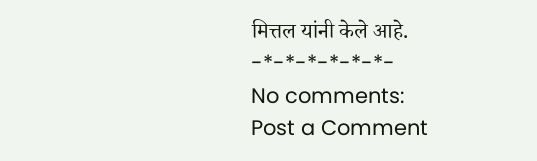मित्तल यांनी केले आहे.
-*-*-*-*-*-*-
No comments:
Post a Comment